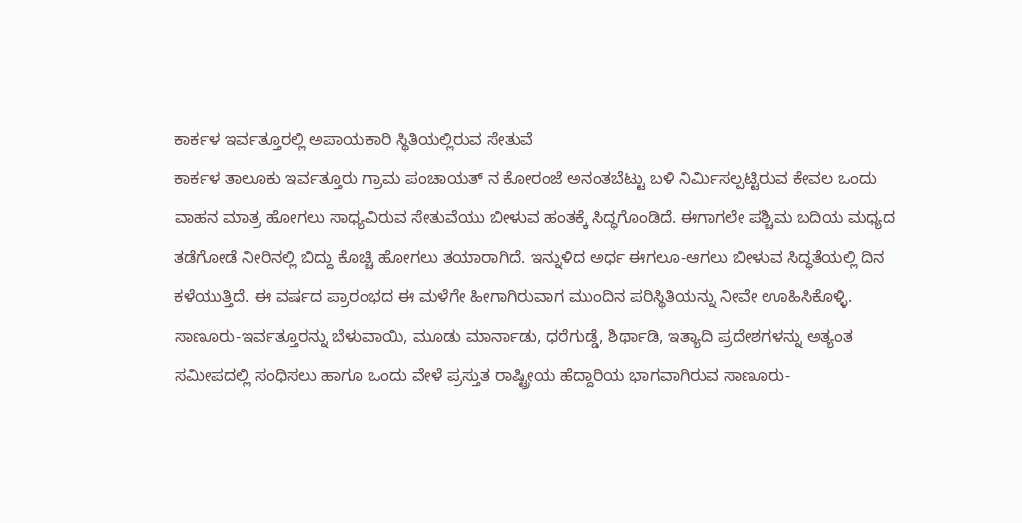ಕಾರ್ಕಳ ಇರ್ವತ್ತೂರಲ್ಲಿ ಅಪಾಯಕಾರಿ ಸ್ಥಿತಿಯಲ್ಲಿರುವ ಸೇತುವೆ
ಕಾರ್ಕಳ ತಾಲೂಕು ಇರ್ವತ್ತೂರು ಗ್ರಾಮ ಪಂಚಾಯತ್ ನ ಕೋರಂಜೆ ಅನಂತಬೆಟ್ಟು ಬಳಿ ನಿರ್ಮಿಸಲ್ಪಟ್ಟಿರುವ ಕೇವಲ ಒಂದು
ವಾಹನ ಮಾತ್ರ ಹೋಗಲು ಸಾಧ್ಯವಿರುವ ಸೇತುವೆಯು ಬೀಳುವ ಹಂತಕ್ಕೆ ಸಿದ್ಧಗೊಂಡಿದೆ. ಈಗಾಗಲೇ ಪಶ್ಚಿಮ ಬದಿಯ ಮಧ್ಯದ
ತಡೆಗೋಡೆ ನೀರಿನಲ್ಲಿ ಬಿದ್ದು ಕೊಚ್ಚಿ ಹೋಗಲು ತಯಾರಾಗಿದೆ. ಇನ್ನುಳಿದ ಅರ್ಧ ಈಗಲೂ-ಆಗಲು ಬೀಳುವ ಸಿದ್ಧತೆಯಲ್ಲಿ ದಿನ
ಕಳೆಯುತ್ತಿದೆ. ಈ ವರ್ಷದ ಪ್ರಾರಂಭದ ಈ ಮಳೆಗೇ ಹೀಗಾಗಿರುವಾಗ ಮುಂದಿನ ಪರಿಸ್ಥಿತಿಯನ್ನು ನೀವೇ ಊಹಿಸಿಕೊಳ್ಳಿ.
ಸಾಣೂರು-ಇರ್ವತ್ತೂರನ್ನು ಬೆಳುವಾಯಿ, ಮೂಡು ಮಾರ್ನಾಡು, ಧರೆಗುಡ್ಡೆ, ಶಿರ್ಥಾಡಿ, ಇತ್ಯಾದಿ ಪ್ರದೇಶಗಳನ್ನು ಅತ್ಯಂತ
ಸಮೀಪದಲ್ಲಿ ಸಂಧಿಸಲು ಹಾಗೂ ಒಂದು ವೇಳೆ ಪ್ರಸ್ತುತ ರಾಷ್ಟ್ರೀಯ ಹೆದ್ದಾರಿಯ ಭಾಗವಾಗಿರುವ ಸಾಣೂರು-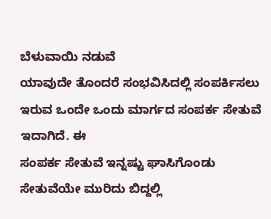ಬೆಳುವಾಯಿ ನಡುವೆ
ಯಾವುದೇ ತೊಂದರೆ ಸಂಭವಿಸಿದಲ್ಲಿ ಸಂಪರ್ಕಿಸಲು ಇರುವ ಒಂದೇ ಒಂದು ಮಾರ್ಗದ ಸಂಪರ್ಕ ಸೇತುವೆ ಇದಾಗಿದೆ. ಈ
ಸಂಪರ್ಕ ಸೇತುವೆ ಇನ್ನಷ್ಟು ಘಾಸಿಗೊಂಡು ಸೇತುವೆಯೇ ಮುರಿದು ಬಿದ್ದಲ್ಲಿ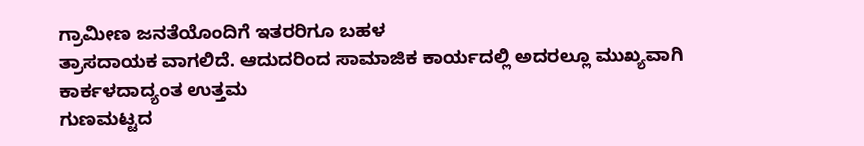ಗ್ರಾಮೀಣ ಜನತೆಯೊಂದಿಗೆ ಇತರರಿಗೂ ಬಹಳ
ತ್ರಾಸದಾಯಕ ವಾಗಲಿದೆ. ಆದುದರಿಂದ ಸಾಮಾಜಿಕ ಕಾರ್ಯದಲ್ಲಿ ಅದರಲ್ಲೂ ಮುಖ್ಯವಾಗಿ ಕಾರ್ಕಳದಾದ್ಯಂತ ಉತ್ತಮ
ಗುಣಮಟ್ಟದ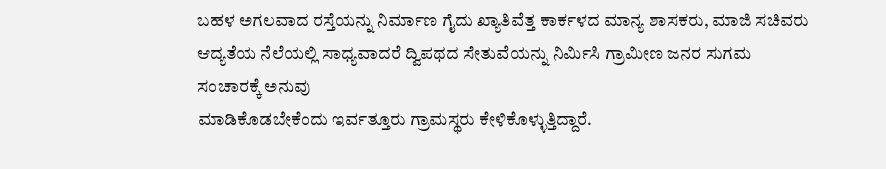ಬಹಳ ಅಗಲವಾದ ರಸ್ತೆಯನ್ನು ನಿರ್ಮಾಣ ಗೈದು ಖ್ಯಾತಿವೆತ್ತ ಕಾರ್ಕಳದ ಮಾನ್ಯ ಶಾಸಕರು, ಮಾಜಿ ಸಚಿವರು
ಆದ್ಯತೆಯ ನೆಲೆಯಲ್ಲಿ ಸಾಧ್ಯವಾದರೆ ದ್ವಿಪಥದ ಸೇತುವೆಯನ್ನು ನಿರ್ಮಿಸಿ ಗ್ರಾಮೀಣ ಜನರ ಸುಗಮ ಸಂಚಾರಕ್ಕೆ ಅನುವು
ಮಾಡಿಕೊಡಬೇಕೆಂದು ಇರ್ವತ್ತೂರು ಗ್ರಾಮಸ್ಥರು ಕೇಳಿಕೊಳ್ಳುತ್ತಿದ್ದಾರೆ.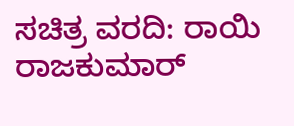ಸಚಿತ್ರ ವರದಿ: ರಾಯಿ ರಾಜಕುಮಾರ್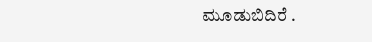ಮೂಡುಬಿದಿರೆ .